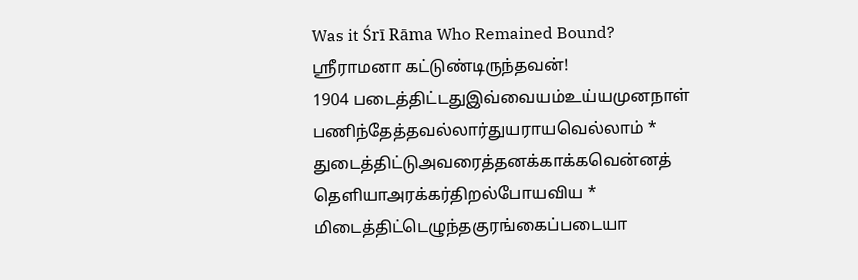Was it Śrī Rāma Who Remained Bound?
ஸ்ரீராமனா கட்டுண்டிருந்தவன்!
1904 படைத்திட்டதுஇவ்வையம்உய்யமுனநாள்
பணிந்தேத்தவல்லார்துயராயவெல்லாம் *
துடைத்திட்டுஅவரைத்தனக்காக்கவென்னத்
தெளியாஅரக்கர்திறல்போயவிய *
மிடைத்திட்டெழுந்தகுரங்கைப்படையா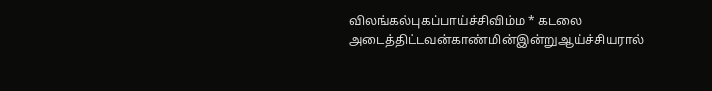விலங்கல்புகப்பாய்ச்சிவிம்ம * கடலை
அடைத்திட்டவன்காண்மின்இன்றுஆய்ச்சியரால்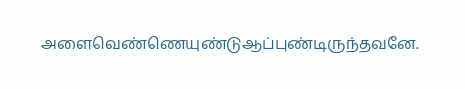அளைவெண்ணெயுண்டுஆப்புண்டிருந்தவனே.